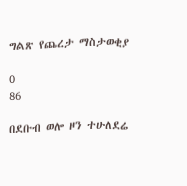ግልጽ የጨረታ ማስታወቂያ

0
86

በደቡብ ወሎ ዞን ተሁለደሬ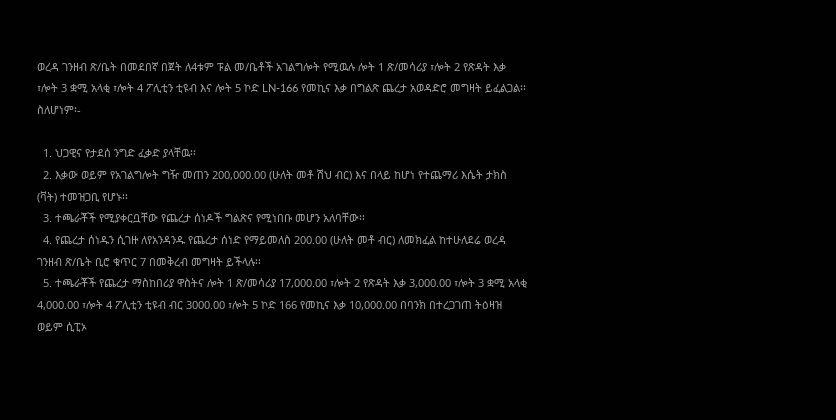ወረዳ ገንዘብ ጽ/ቤት በመደበኛ በጀት ለ4ቱም ፑል መ/ቤቶች አገልግሎት የሚዉሉ ሎት 1 ጽ/መሳሪያ ፣ሎት 2 የጽዳት እቃ ፣ሎት 3 ቋሚ አላቂ ፣ሎት 4 ፖሊቲን ቲዩብ እና ሎት 5 ኮድ LN-166 የመኪና እቃ በግልጽ ጨረታ አወዳድሮ መግዛት ይፈልጋል፡፡ ስለሆነም፡-

  1. ህጋዊና የታደሰ ንግድ ፈቃድ ያላቸዉ፡፡
  2. እቃው ወይም የአገልግሎት ግዥ መጠን 200,000.00 (ሁለት መቶ ሽህ ብር) እና በላይ ከሆነ የተጨማሪ እሴት ታክስ (ቫት) ተመዝጋቢ የሆኑ፡፡
  3. ተጫራቾች የሚያቀርቧቸው የጨረታ ሰነዶች ግልጽና የሚነበቡ መሆን አለባቸው፡፡
  4. የጨረታ ሰነዱን ሲገዙ ለየአንዳንዱ የጨረታ ሰነድ የማይመለስ 200.00 (ሁለት መቶ ብር) ለመክፈል ከተሁለደሬ ወረዳ ገንዘብ ጽ/ቤት ቢሮ ቁጥር 7 በመቅረብ መግዛት ይችላሉ፡፡
  5. ተጫራቾች የጨረታ ማስከበሪያ ዋስትና ሎት 1 ጽ/መሳሪያ 17,000.00 ፣ሎት 2 የጽዳት እቃ 3,000.00 ፣ሎት 3 ቋሚ አላቂ 4,000.00 ፣ሎት 4 ፖሊቲን ቲዩብ ብር 3000.00 ፣ሎት 5 ኮድ 166 የመኪና እቃ 10,000.00 በባንክ በተረጋገጠ ትዕዛዝ ወይም ሲፒኦ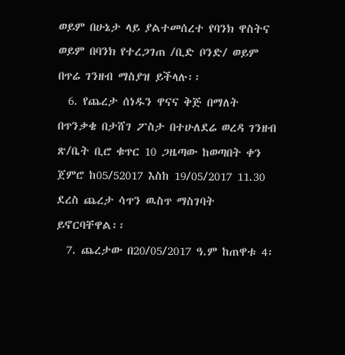ወይም በሁኔታ ላይ ያልተመሰረተ የባንክ ዋስትና ወይም በባንክ የተረጋገጠ /ቢድ ቦንድ/ ወይም በጥሬ ገንዘብ ማስያዝ ይችላሉ፡፡
  6. የጨረታ ሰነዱን ዋናና ቅጅ በማለት በጥንቃቄ በታሸገ ፖስታ በተሁለደሬ ወረዳ ገንዘብ ጽ/ቤት ቢሮ ቁጥር 10 ጋዜጣው ከወጣበት ቀን ጀምሮ ከ05/52017 እስከ 19/05/2017 11.30 ደረስ ጨረታ ሳጥን ዉስጥ ማስገባት ይኖርባቸዋል፡፡
  7. ጨረታው በ20/05/2017 ዓ.ም ከጠዋቱ 4፡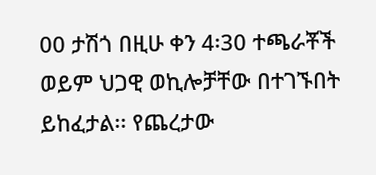00 ታሽጎ በዚሁ ቀን 4፡30 ተጫራቾች ወይም ህጋዊ ወኪሎቻቸው በተገኙበት ይከፈታል፡፡ የጨረታው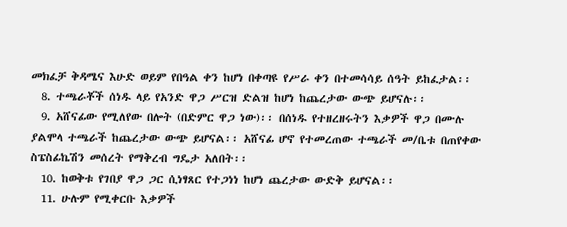መክፈቻ ቅዳሜና እሁድ ወይም የበዓል ቀን ከሆነ በቀጣዩ የሥራ ቀን በተመሳሳይ ሰዓት ይከፈታል፡፡
  8. ተጫራቾች ሰነዱ ላይ የአንድ ዋጋ ሥርዝ ድልዝ ከሆነ ከጨረታው ውጭ ይሆናሉ፡፡
  9. አሸናፊው የሚለየው በሎት (በድምር ዋጋ ነው)፡፡ በሰነዱ የተዘረዘሩትን እቃዎች ዋጋ በሙሉ ያልሞላ ተጫራች ከጨረታው ውጭ ይሆናል፡፡ አሸናፊ ሆኖ የተመረጠው ተጫራች መ/ቤቱ በጠየቀው ስፔስፊኬሽን መሰረት የማቅረብ ግዴታ አለበት፡፡
  10. ከወቅቱ የገበያ ዋጋ ጋር ሲነፃጸር የተጋነነ ከሆነ ጨረታው ውድቅ ይሆናል፡፡
  11. ሁሉም የሚቀርቡ እቃዎች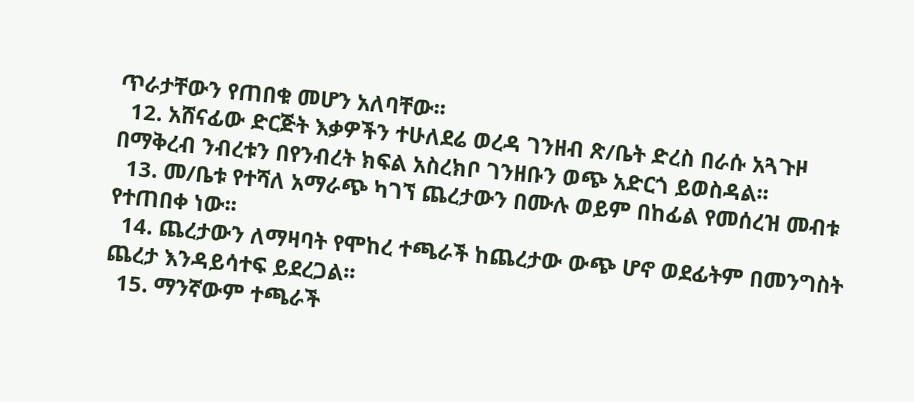ጥራታቸውን የጠበቁ መሆን አለባቸው፡፡
  12. አሸናፊው ድርጅት እቃዎችን ተሁለደሬ ወረዳ ገንዘብ ጽ/ቤት ድረስ በራሱ አጓጉዞ በማቅረብ ንብረቱን በየንብረት ክፍል አስረክቦ ገንዘቡን ወጭ አድርጎ ይወስዳል፡፡
  13. መ/ቤቱ የተሻለ አማራጭ ካገኘ ጨረታውን በሙሉ ወይም በከፊል የመሰረዝ መብቱ የተጠበቀ ነው፡፡
  14. ጨረታውን ለማዛባት የሞከረ ተጫራች ከጨረታው ውጭ ሆኖ ወደፊትም በመንግስት ጨረታ እንዳይሳተፍ ይደረጋል፡፡
  15. ማንኛውም ተጫራች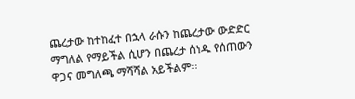ጨረታው ከተከፈተ በኋላ ራሱን ከጨረታው ውድድር ማግለል የማይችል ሲሆን በጨረታ ሰነዱ የሰጠውን ዋጋና መግለጫ ማሻሻል አይችልም፡፡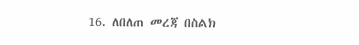16. ለበለጠ መረጃ በስልክ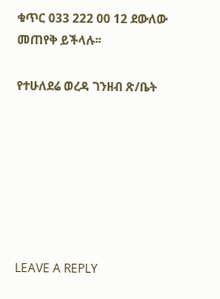ቁጥር 033 222 00 12 ደውለው መጠየቅ ይችላሉ፡፡

የተሁለደሬ ወረዳ ገንዘብ ጽ/ቤት







LEAVE A REPLY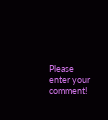Please enter your comment!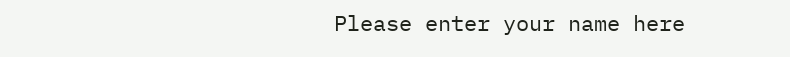Please enter your name here